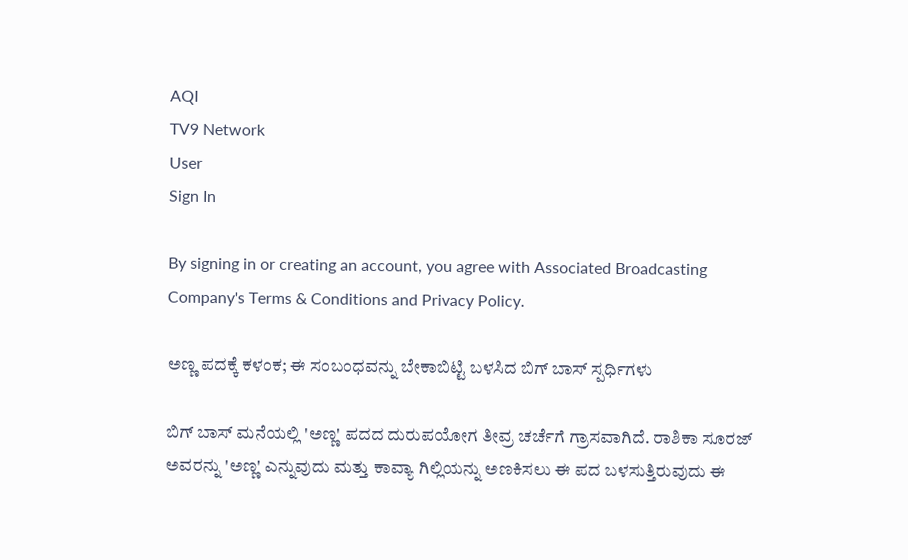AQI
TV9 Network
User
Sign In

By signing in or creating an account, you agree with Associated Broadcasting Company's Terms & Conditions and Privacy Policy.

ಅಣ್ಣ ಪದಕ್ಕೆ ಕಳಂಕ; ಈ ಸಂಬಂಧವನ್ನು ಬೇಕಾಬಿಟ್ಟಿ ಬಳಸಿದ ಬಿಗ್ ಬಾಸ್ ಸ್ಪರ್ಧಿಗಳು

ಬಿಗ್ ಬಾಸ್ ಮನೆಯಲ್ಲಿ 'ಅಣ್ಣ' ಪದದ ದುರುಪಯೋಗ ತೀವ್ರ ಚರ್ಚೆಗೆ ಗ್ರಾಸವಾಗಿದೆ. ರಾಶಿಕಾ ಸೂರಜ್ ಅವರನ್ನು 'ಅಣ್ಣ' ಎನ್ನುವುದು ಮತ್ತು ಕಾವ್ಯಾ ಗಿಲ್ಲಿಯನ್ನು ಅಣಕಿಸಲು ಈ ಪದ ಬಳಸುತ್ತಿರುವುದು ಈ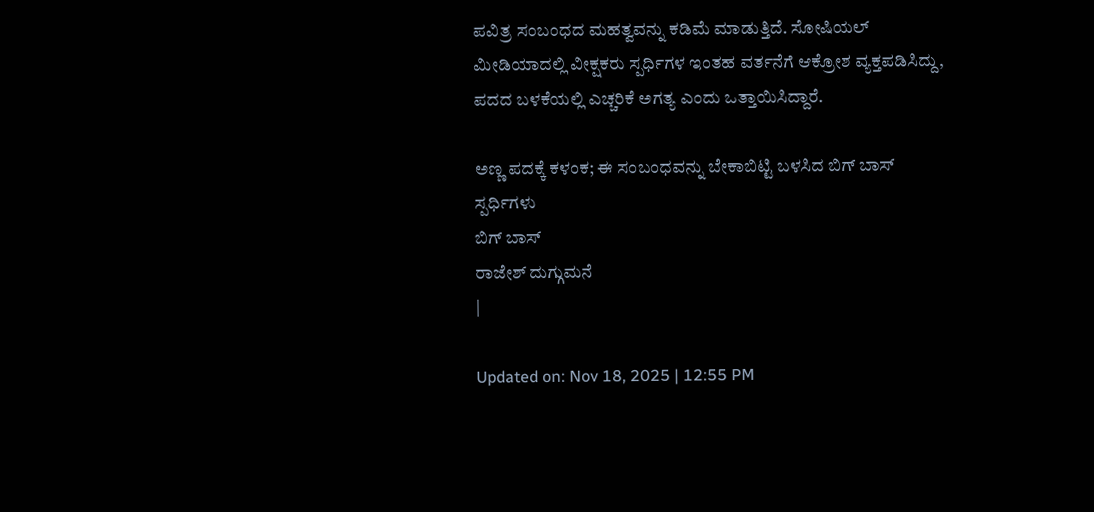ಪವಿತ್ರ ಸಂಬಂಧದ ಮಹತ್ವವನ್ನು ಕಡಿಮೆ ಮಾಡುತ್ತಿದೆ. ಸೋಷಿಯಲ್ ಮೀಡಿಯಾದಲ್ಲಿ ವೀಕ್ಷಕರು ಸ್ಪರ್ಧಿಗಳ ಇಂತಹ ವರ್ತನೆಗೆ ಆಕ್ರೋಶ ವ್ಯಕ್ತಪಡಿಸಿದ್ದು, ಪದದ ಬಳಕೆಯಲ್ಲಿ ಎಚ್ಚರಿಕೆ ಅಗತ್ಯ ಎಂದು ಒತ್ತಾಯಿಸಿದ್ದಾರೆ.

ಅಣ್ಣ ಪದಕ್ಕೆ ಕಳಂಕ; ಈ ಸಂಬಂಧವನ್ನು ಬೇಕಾಬಿಟ್ಟಿ ಬಳಸಿದ ಬಿಗ್ ಬಾಸ್ ಸ್ಪರ್ಧಿಗಳು
ಬಿಗ್ ಬಾಸ್
ರಾಜೇಶ್ ದುಗ್ಗುಮನೆ
|

Updated on: Nov 18, 2025 | 12:55 PM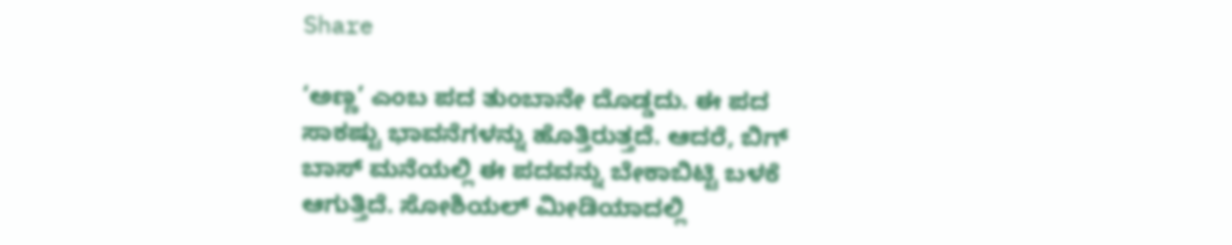Share

‘ಅಣ್ಣ’ ಎಂಬ ಪದ ತುಂಬಾನೇ ದೊಡ್ಡದು. ಈ ಪದ ಸಾಕಷ್ಟು ಭಾವನೆಗಳನ್ನು ಹೊತ್ತಿರುತ್ತದೆ. ಆದರೆ, ಬಿಗ್ ಬಾಸ್ ಮನೆಯಲ್ಲಿ ಈ ಪದವನ್ನು ಬೇಕಾಬಿಟ್ಟಿ ಬಳಕೆ ಆಗುತ್ತಿದೆ. ಸೋಶಿಯಲ್ ಮೀಡಿಯಾದಲ್ಲಿ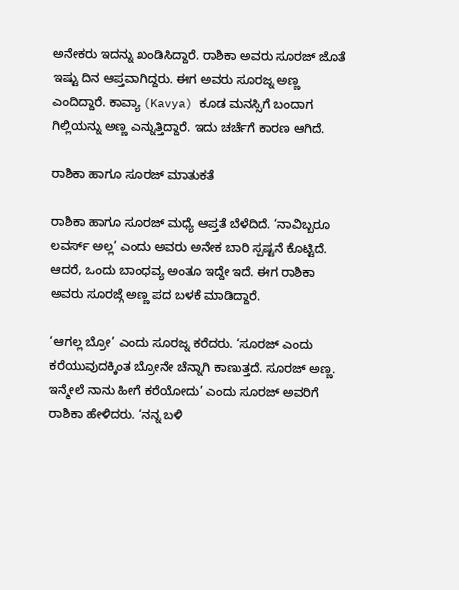ಅನೇಕರು ಇದನ್ನು ಖಂಡಿಸಿದ್ದಾರೆ. ರಾಶಿಕಾ ಅವರು ಸೂರಜ್ ಜೊತೆ ಇಷ್ಟು ದಿನ ಆಪ್ತವಾಗಿದ್ದರು. ಈಗ ಅವರು ಸೂರಜ್ನ ಅಣ್ಣ ಎಂದಿದ್ದಾರೆ. ಕಾವ್ಯಾ (Kavya) ಕೂಡ ಮನಸ್ಸಿಗೆ ಬಂದಾಗ ಗಿಲ್ಲಿಯನ್ನು ಅಣ್ಣ ಎನ್ನುತ್ತಿದ್ದಾರೆ. ಇದು ಚರ್ಚೆಗೆ ಕಾರಣ ಆಗಿದೆ.

ರಾಶಿಕಾ ಹಾಗೂ ಸೂರಜ್ ಮಾತುಕತೆ

ರಾಶಿಕಾ ಹಾಗೂ ಸೂರಜ್ ಮಧ್ಯೆ ಆಪ್ತತೆ ಬೆಳೆದಿದೆ. ‘ನಾವಿಬ್ಬರೂ ಲವರ್ಸ್ ಅಲ್ಲ’ ಎಂದು ಅವರು ಅನೇಕ ಬಾರಿ ಸ್ಪಷ್ಟನೆ ಕೊಟ್ಟಿದೆ. ಆದರೆ, ಒಂದು ಬಾಂಧವ್ಯ ಅಂತೂ ಇದ್ದೇ ಇದೆ. ಈಗ ರಾಶಿಕಾ ಅವರು ಸೂರಜ್ಗೆ ಅಣ್ಣ ಪದ ಬಳಕೆ ಮಾಡಿದ್ದಾರೆ.

‘ಆಗಲ್ಲ ಬ್ರೋ’ ಎಂದು ಸೂರಜ್ನ ಕರೆದರು. ‘ಸೂರಜ್ ಎಂದು ಕರೆಯುವುದಕ್ಕಿಂತ ಬ್ರೋನೇ ಚೆನ್ನಾಗಿ ಕಾಣುತ್ತದೆ. ಸೂರಜ್ ಅಣ್ಣ. ಇನ್ಮೇಲೆ ನಾನು ಹೀಗೆ ಕರೆಯೋದು’ ಎಂದು ಸೂರಜ್ ಅವರಿಗೆ ರಾಶಿಕಾ ಹೇಳಿದರು. ‘ನನ್ನ ಬಳಿ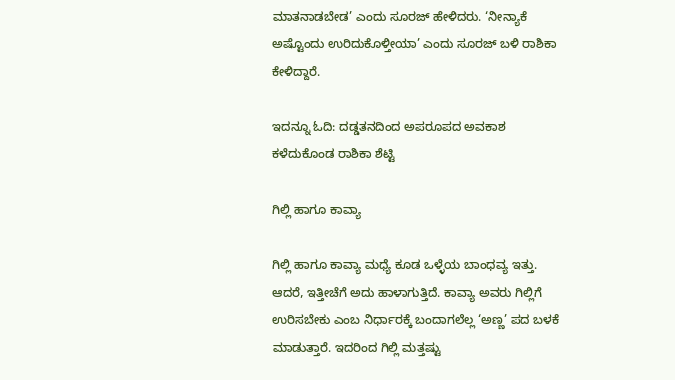ಮಾತನಾಡಬೇಡ’ ಎಂದು ಸೂರಜ್ ಹೇಳಿದರು. ‘ನೀನ್ಯಾಕೆ ಅಷ್ಟೊಂದು ಉರಿದುಕೊಳ್ತೀಯಾ’ ಎಂದು ಸೂರಜ್ ಬಳಿ ರಾಶಿಕಾ ಕೇಳಿದ್ದಾರೆ.

ಇದನ್ನೂ ಓದಿ: ದಡ್ಡತನದಿಂದ ಅಪರೂಪದ ಅವಕಾಶ ಕಳೆದುಕೊಂಡ ರಾಶಿಕಾ ಶೆಟ್ಟಿ

ಗಿಲ್ಲಿ ಹಾಗೂ ಕಾವ್ಯಾ

ಗಿಲ್ಲಿ ಹಾಗೂ ಕಾವ್ಯಾ ಮಧ್ಯೆ ಕೂಡ ಒಳ್ಳೆಯ ಬಾಂಧವ್ಯ ಇತ್ತು. ಆದರೆ, ಇತ್ತೀಚೆಗೆ ಅದು ಹಾಳಾಗುತ್ತಿದೆ. ಕಾವ್ಯಾ ಅವರು ಗಿಲ್ಲಿಗೆ ಉರಿಸಬೇಕು ಎಂಬ ನಿರ್ಧಾರಕ್ಕೆ ಬಂದಾಗಲೆಲ್ಲ ‘ಅಣ್ಣ’ ಪದ ಬಳಕೆ ಮಾಡುತ್ತಾರೆ. ಇದರಿಂದ ಗಿಲ್ಲಿ ಮತ್ತಷ್ಟು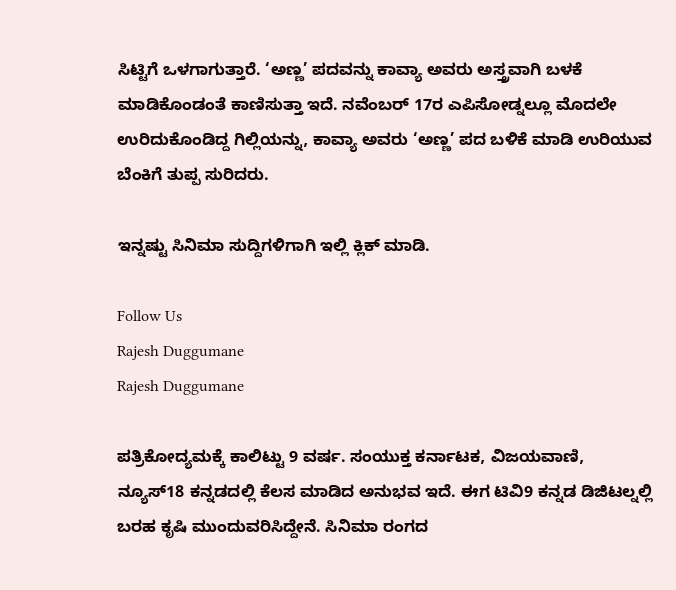ಸಿಟ್ಟಿಗೆ ಒಳಗಾಗುತ್ತಾರೆ. ‘ಅಣ್ಣ’ ಪದವನ್ನು ಕಾವ್ಯಾ ಅವರು ಅಸ್ತ್ರವಾಗಿ ಬಳಕೆ ಮಾಡಿಕೊಂಡಂತೆ ಕಾಣಿಸುತ್ತಾ ಇದೆ. ನವೆಂಬರ್ 17ರ ಎಪಿಸೋಡ್ನಲ್ಲೂ ಮೊದಲೇ ಉರಿದುಕೊಂಡಿದ್ದ ಗಿಲ್ಲಿಯನ್ನು, ಕಾವ್ಯಾ ಅವರು ‘ಅಣ್ಣ’ ಪದ ಬಳಿಕೆ ಮಾಡಿ ಉರಿಯುವ ಬೆಂಕಿಗೆ ತುಪ್ಪ ಸುರಿದರು.

ಇನ್ನಷ್ಟು ಸಿನಿಮಾ ಸುದ್ದಿಗಳಿಗಾಗಿ ಇಲ್ಲಿ ಕ್ಲಿಕ್ ಮಾಡಿ.

Follow Us
Rajesh Duggumane
Rajesh Duggumane

ಪತ್ರಿಕೋದ್ಯಮಕ್ಕೆ ಕಾಲಿಟ್ಟು 9 ವರ್ಷ. ಸಂಯುಕ್ತ ಕರ್ನಾಟಕ, ವಿಜಯವಾಣಿ, ನ್ಯೂಸ್18 ಕನ್ನಡದಲ್ಲಿ ಕೆಲಸ ಮಾಡಿದ ಅನುಭವ ಇದೆ. ಈಗ ಟಿವಿ9 ಕನ್ನಡ ಡಿಜಿಟಲ್ನಲ್ಲಿ ಬರಹ ಕೃಷಿ ಮುಂದುವರಿಸಿದ್ದೇನೆ. ಸಿನಿಮಾ ರಂಗದ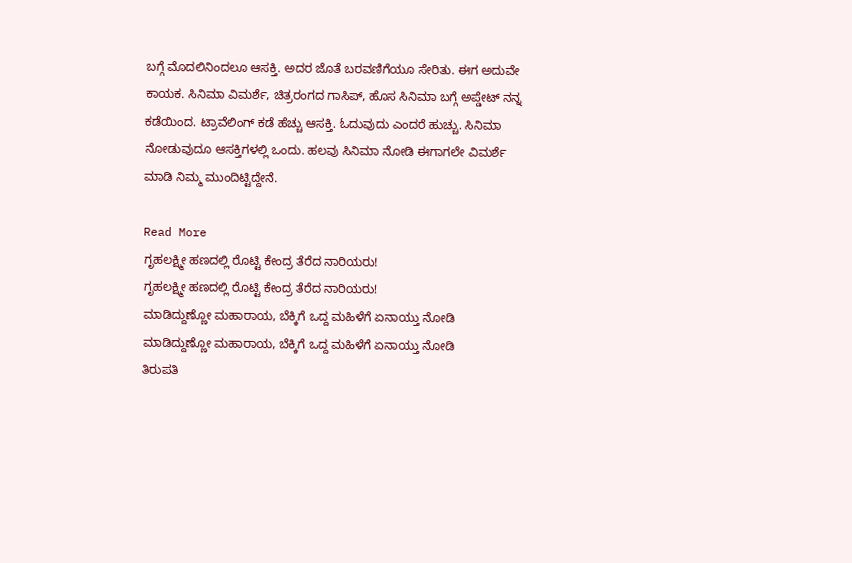ಬಗ್ಗೆ ಮೊದಲಿನಿಂದಲೂ ಆಸಕ್ತಿ. ಅದರ ಜೊತೆ ಬರವಣಿಗೆಯೂ ಸೇರಿತು. ಈಗ ಅದುವೇ ಕಾಯಕ. ಸಿನಿಮಾ ವಿಮರ್ಶೆ, ಚಿತ್ರರಂಗದ ಗಾಸಿಪ್, ಹೊಸ ಸಿನಿಮಾ ಬಗ್ಗೆ ಅಪ್ಡೇಟ್ ನನ್ನ ಕಡೆಯಿಂದ. ಟ್ರಾವೆಲಿಂಗ್ ಕಡೆ ಹೆಚ್ಚು ಆಸಕ್ತಿ. ಓದುವುದು ಎಂದರೆ ಹುಚ್ಚು. ಸಿನಿಮಾ ನೋಡುವುದೂ ಆಸಕ್ತಿಗಳಲ್ಲಿ ಒಂದು. ಹಲವು ಸಿನಿಮಾ ನೋಡಿ ಈಗಾಗಲೇ ವಿಮರ್ಶೆ ಮಾಡಿ ನಿಮ್ಮ ಮುಂದಿಟ್ಟಿದ್ದೇನೆ.

Read More
ಗೃಹಲಕ್ಷ್ಮೀ ಹಣದಲ್ಲಿ ರೊಟ್ಟಿ ಕೇಂದ್ರ ತೆರೆದ ನಾರಿಯರು!
ಗೃಹಲಕ್ಷ್ಮೀ ಹಣದಲ್ಲಿ ರೊಟ್ಟಿ ಕೇಂದ್ರ ತೆರೆದ ನಾರಿಯರು!
ಮಾಡಿದ್ದುಣ್ಣೋ ಮಹಾರಾಯ, ಬೆಕ್ಕಿಗೆ ಒದ್ದ ಮಹಿಳೆಗೆ ಏನಾಯ್ತು ನೋಡಿ
ಮಾಡಿದ್ದುಣ್ಣೋ ಮಹಾರಾಯ, ಬೆಕ್ಕಿಗೆ ಒದ್ದ ಮಹಿಳೆಗೆ ಏನಾಯ್ತು ನೋಡಿ
ತಿರುಪತಿ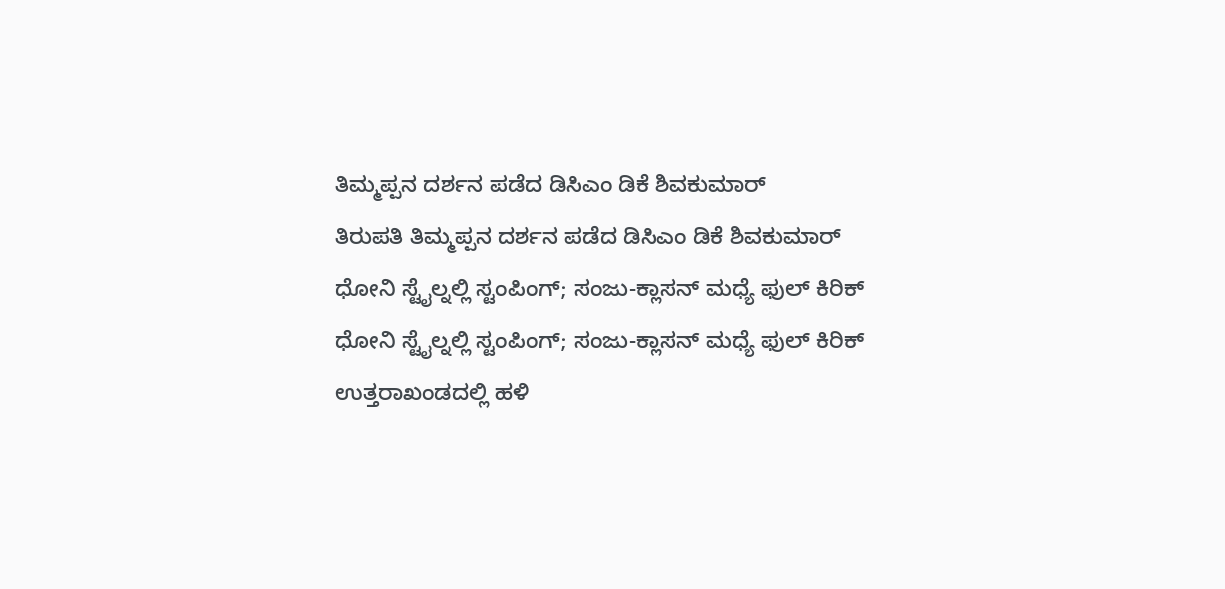ತಿಮ್ಮಪ್ಪನ ದರ್ಶನ ಪಡೆದ ಡಿಸಿಎಂ ಡಿಕೆ ಶಿವಕುಮಾರ್
ತಿರುಪತಿ ತಿಮ್ಮಪ್ಪನ ದರ್ಶನ ಪಡೆದ ಡಿಸಿಎಂ ಡಿಕೆ ಶಿವಕುಮಾರ್
ಧೋನಿ ಸ್ಟೈಲ್ನಲ್ಲಿ ಸ್ಟಂಪಿಂಗ್; ಸಂಜು-ಕ್ಲಾಸನ್ ಮಧ್ಯೆ ಫುಲ್ ಕಿರಿಕ್
ಧೋನಿ ಸ್ಟೈಲ್ನಲ್ಲಿ ಸ್ಟಂಪಿಂಗ್; ಸಂಜು-ಕ್ಲಾಸನ್ ಮಧ್ಯೆ ಫುಲ್ ಕಿರಿಕ್
ಉತ್ತರಾಖಂಡದಲ್ಲಿ ಹಳಿ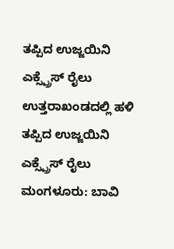ತಪ್ಪಿದ ಉಜ್ಜಯಿನಿ ಎಕ್ಸ್ಪ್ರೆಸ್ ರೈಲು
ಉತ್ತರಾಖಂಡದಲ್ಲಿ ಹಳಿ ತಪ್ಪಿದ ಉಜ್ಜಯಿನಿ ಎಕ್ಸ್ಪ್ರೆಸ್ ರೈಲು
ಮಂಗಳೂರು: ಬಾವಿ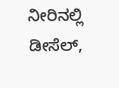ನೀರಿನಲ್ಲಿ ಡೀಸೆಲ್,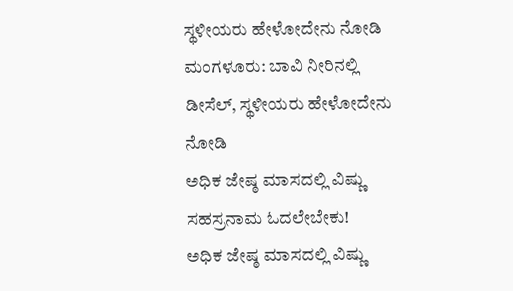ಸ್ಥಳೀಯರು ಹೇಳೋದೇನು ನೋಡಿ
ಮಂಗಳೂರು: ಬಾವಿ ನೀರಿನಲ್ಲಿ ಡೀಸೆಲ್, ಸ್ಥಳೀಯರು ಹೇಳೋದೇನು ನೋಡಿ
ಅಧಿಕ ಜೇಷ್ಠ ಮಾಸದಲ್ಲಿ ವಿಷ್ಣು ಸಹಸ್ರನಾಮ ಓದಲೇಬೇಕು!
ಅಧಿಕ ಜೇಷ್ಠ ಮಾಸದಲ್ಲಿ ವಿಷ್ಣು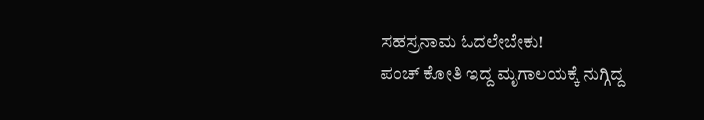ಸಹಸ್ರನಾಮ ಓದಲೇಬೇಕು!
ಪಂಚ್ ಕೋತಿ ಇದ್ದ ಮೃಗಾಲಯಕ್ಕೆ ನುಗ್ಗಿದ್ದ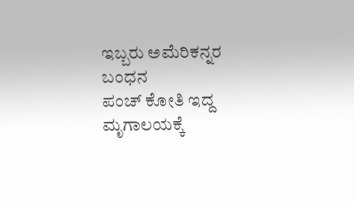ಇಬ್ಬರು ಅಮೆರಿಕನ್ನರ ಬಂಧನ
ಪಂಚ್ ಕೋತಿ ಇದ್ದ ಮೃಗಾಲಯಕ್ಕೆ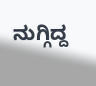ನುಗ್ಗಿದ್ದ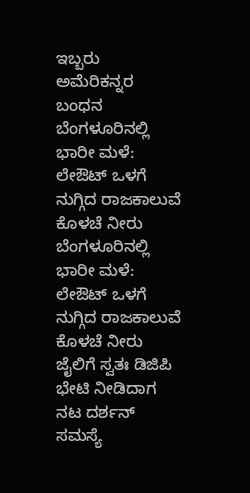ಇಬ್ಬರು ಅಮೆರಿಕನ್ನರ ಬಂಧನ
ಬೆಂಗಳೂರಿನಲ್ಲಿ ಭಾರೀ ಮಳೆ: ಲೇಔಟ್ ಒಳಗೆ ನುಗ್ಗಿದ ರಾಜಕಾಲುವೆ ಕೊಳಚೆ ನೀರು
ಬೆಂಗಳೂರಿನಲ್ಲಿ ಭಾರೀ ಮಳೆ: ಲೇಔಟ್ ಒಳಗೆ ನುಗ್ಗಿದ ರಾಜಕಾಲುವೆ ಕೊಳಚೆ ನೀರು
ಜೈಲಿಗೆ ಸ್ವತಃ ಡಿಜಿಪಿ ಭೇಟಿ ನೀಡಿದಾಗ ನಟ ದರ್ಶನ್ ಸಮಸ್ಯೆ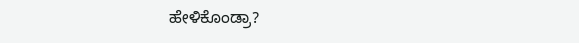ಹೇಳಿಕೊಂಡ್ರಾ?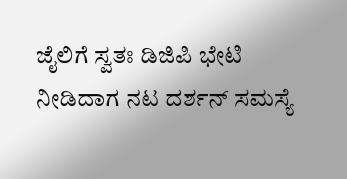ಜೈಲಿಗೆ ಸ್ವತಃ ಡಿಜಿಪಿ ಭೇಟಿ ನೀಡಿದಾಗ ನಟ ದರ್ಶನ್ ಸಮಸ್ಯೆ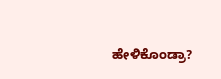ಹೇಳಿಕೊಂಡ್ರಾ?